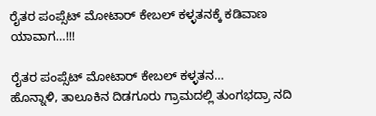ರೈತರ ಪಂಪ್ಸೆಟ್ ಮೋಟಾರ್ ಕೇಬಲ್ ಕಳ್ಳತನಕ್ಕೆ ಕಡಿವಾಣ ಯಾವಾಗ…!!!

ರೈತರ ಪಂಪ್ಸೆಟ್ ಮೋಟಾರ್ ಕೇಬಲ್ ಕಳ್ಳತನ…
ಹೊನ್ನಾಳಿ, ತಾಲೂಕಿನ ದಿಡಗೂರು ಗ್ರಾಮದಲ್ಲಿ ತುಂಗಭದ್ರಾ ನದಿ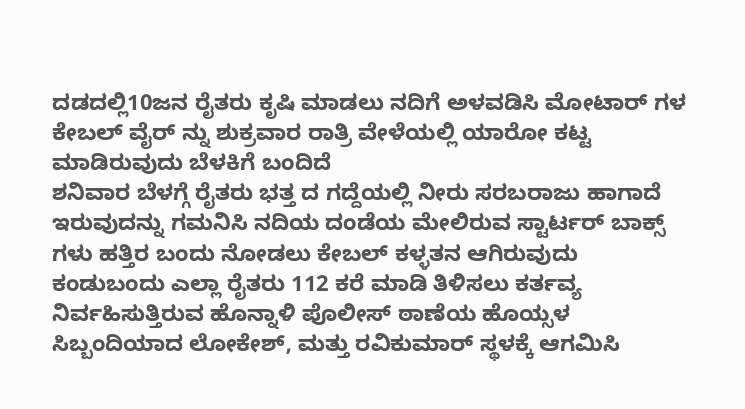ದಡದಲ್ಲಿ10ಜನ ರೈತರು ಕೃಷಿ ಮಾಡಲು ನದಿಗೆ ಅಳವಡಿಸಿ ಮೋಟಾರ್ ಗಳ ಕೇಬಲ್ ವೈರ್ ನ್ನು ಶುಕ್ರವಾರ ರಾತ್ರಿ ವೇಳೆಯಲ್ಲಿ ಯಾರೋ ಕಟ್ಟ ಮಾಡಿರುವುದು ಬೆಳಕಿಗೆ ಬಂದಿದೆ
ಶನಿವಾರ ಬೆಳಗ್ಗೆ ರೈತರು ಭತ್ತ ದ ಗದ್ದೆಯಲ್ಲಿ ನೀರು ಸರಬರಾಜು ಹಾಗಾದೆ ಇರುವುದನ್ನು ಗಮನಿಸಿ ನದಿಯ ದಂಡೆಯ ಮೇಲಿರುವ ಸ್ಟಾರ್ಟರ್ ಬಾಕ್ಸ್ ಗಳು ಹತ್ತಿರ ಬಂದು ನೋಡಲು ಕೇಬಲ್ ಕಳ್ಳತನ ಆಗಿರುವುದು ಕಂಡುಬಂದು ಎಲ್ಲಾ ರೈತರು 112 ಕರೆ ಮಾಡಿ ತಿಳಿಸಲು ಕರ್ತವ್ಯ ನಿರ್ವಹಿಸುತ್ತಿರುವ ಹೊನ್ನಾಳಿ ಪೊಲೀಸ್ ಠಾಣೆಯ ಹೊಯ್ಸಳ ಸಿಬ್ಬಂದಿಯಾದ ಲೋಕೇಶ್, ಮತ್ತು ರವಿಕುಮಾರ್ ಸ್ಥಳಕ್ಕೆ ಆಗಮಿಸಿ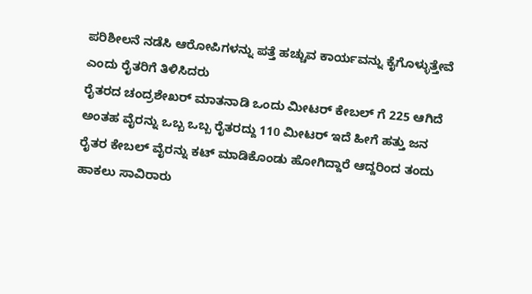ಪರಿಶೀಲನೆ ನಡೆಸಿ ಆರೋಪಿಗಳನ್ನು ಪತ್ತೆ ಹಚ್ಚುವ ಕಾರ್ಯವನ್ನು ಕೈಗೊಳ್ಳುತ್ತೇವೆ ಎಂದು ರೈತರಿಗೆ ತಿಳಿಸಿದರು
ರೈತರದ ಚಂದ್ರಶೇಖರ್ ಮಾತನಾಡಿ ಒಂದು ಮೀಟರ್ ಕೇಬಲ್ ಗೆ 225 ಆಗಿದೆ ಅಂತಹ ವೈರನ್ನು ಒಬ್ಬ ಒಬ್ಬ ರೈತರದ್ದು 110 ಮೀಟರ್ ಇದೆ ಹೀಗೆ ಹತ್ತು ಜನ ರೈತರ ಕೇಬಲ್ ವೈರನ್ನು ಕಟ್ ಮಾಡಿಕೊಂಡು ಹೋಗಿದ್ದಾರೆ ಆದ್ದರಿಂದ ತಂದು ಹಾಕಲು ಸಾವಿರಾರು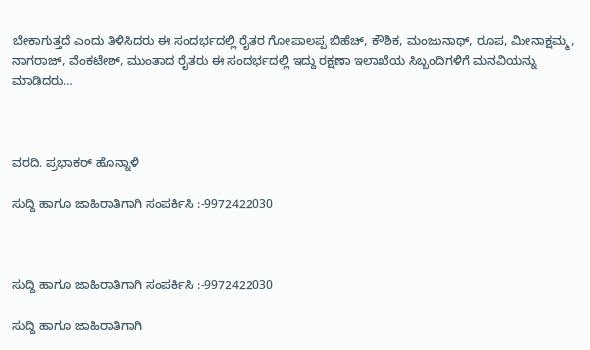ಬೇಕಾಗುತ್ತದೆ ಎಂದು ತಿಳಿಸಿದರು ಈ ಸಂದರ್ಭದಲ್ಲಿ ರೈತರ ಗೋಪಾಲಪ್ಪ ಬಿಹೆಚ್, ಕೌಶಿಕ, ಮಂಜುನಾಥ್, ರೂಪ, ಮೀನಾಕ್ಷಮ್ಮ, ನಾಗರಾಜ್, ವೆಂಕಟೇಶ್, ಮುಂತಾದ ರೈತರು ಈ ಸಂದರ್ಭದಲ್ಲಿ ಇದ್ದು ರಕ್ಷಣಾ ಇಲಾಖೆಯ ಸಿಬ್ಬಂದಿಗಳಿಗೆ ಮನವಿಯನ್ನು ಮಾಡಿದರು…



ವರದಿ. ಪ್ರಭಾಕರ್ ಹೊನ್ನಾಳಿ

ಸುದ್ದಿ ಹಾಗೂ ಜಾಹಿರಾತಿಗಾಗಿ ಸಂಪರ್ಕಿಸಿ :-9972422030



ಸುದ್ದಿ ಹಾಗೂ ಜಾಹಿರಾತಿಗಾಗಿ ಸಂಪರ್ಕಿಸಿ :-9972422030

ಸುದ್ದಿ ಹಾಗೂ ಜಾಹಿರಾತಿಗಾಗಿ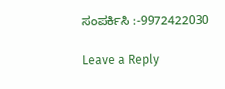ಸಂಪರ್ಕಿಸಿ :-9972422030

Leave a Reply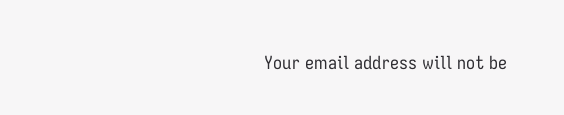Your email address will not be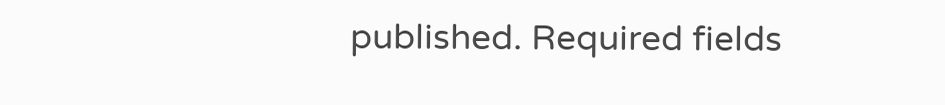published. Required fields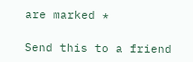are marked *

Send this to a friend